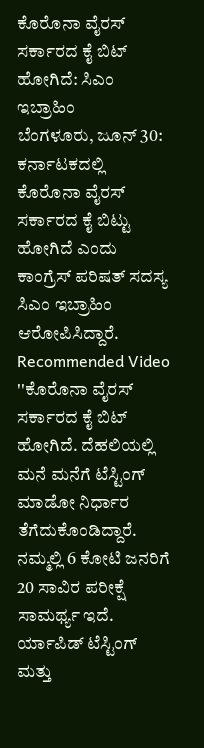ಕೊರೊನಾ ವೈರಸ್ ಸರ್ಕಾರದ ಕೈ ಬಿಟ್ ಹೋಗಿದೆ: ಸಿಎಂ ಇಬ್ರಾಹಿಂ
ಬೆಂಗಳೂರು, ಜೂನ್ 30: ಕರ್ನಾಟಕದಲ್ಲಿ ಕೊರೊನಾ ವೈರಸ್ ಸರ್ಕಾರದ ಕೈ ಬಿಟ್ಟು ಹೋಗಿದೆ ಎಂದು ಕಾಂಗ್ರೆಸ್ ಪರಿಷತ್ ಸದಸ್ಯ ಸಿಎಂ ಇಬ್ರಾಹಿಂ ಆರೋಪಿಸಿದ್ದಾರೆ.
Recommended Video
''ಕೊರೊನಾ ವೈರಸ್ ಸರ್ಕಾರದ ಕೈ ಬಿಟ್ ಹೋಗಿದೆ. ದೆಹಲಿಯಲ್ಲಿ ಮನೆ ಮನೆಗೆ ಟೆಸ್ಟಿಂಗ್ ಮಾಡೋ ನಿರ್ಧಾರ ತೆಗೆದುಕೊಂಡಿದ್ದಾರೆ. ನಮ್ಮಲ್ಲಿ 6 ಕೋಟಿ ಜನರಿಗೆ 20 ಸಾವಿರ ಪರೀಕ್ಷೆ ಸಾಮರ್ಥ್ಯ ಇದೆ. ರ್ಯಾಪಿಡ್ ಟೆಸ್ಟಿಂಗ್ ಮತ್ತು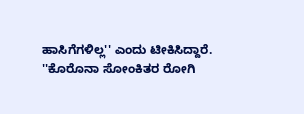ಹಾಸಿಗೆಗಳಿಲ್ಲ'' ಎಂದು ಟೀಕಿಸಿದ್ದಾರೆ.
''ಕೊರೊನಾ ಸೋಂಕಿತರ ರೋಗಿ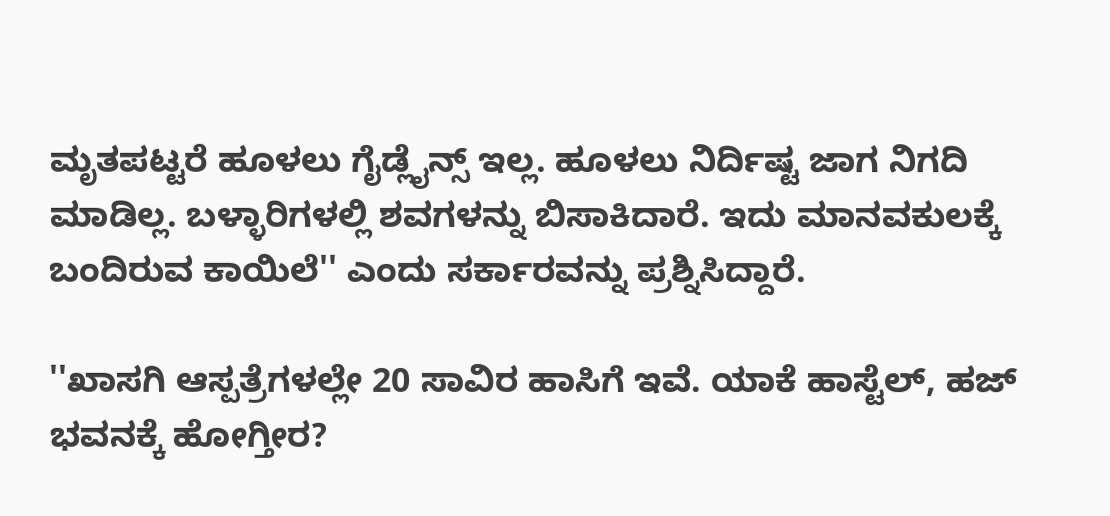ಮೃತಪಟ್ಟರೆ ಹೂಳಲು ಗೈಡ್ಲೈನ್ಸ್ ಇಲ್ಲ. ಹೂಳಲು ನಿರ್ದಿಷ್ಟ ಜಾಗ ನಿಗದಿ ಮಾಡಿಲ್ಲ. ಬಳ್ಳಾರಿಗಳಲ್ಲಿ ಶವಗಳನ್ನು ಬಿಸಾಕಿದಾರೆ. ಇದು ಮಾನವಕುಲಕ್ಕೆ ಬಂದಿರುವ ಕಾಯಿಲೆ'' ಎಂದು ಸರ್ಕಾರವನ್ನು ಪ್ರಶ್ನಿಸಿದ್ದಾರೆ.

''ಖಾಸಗಿ ಆಸ್ಪತ್ರೆಗಳಲ್ಲೇ 20 ಸಾವಿರ ಹಾಸಿಗೆ ಇವೆ. ಯಾಕೆ ಹಾಸ್ಟೆಲ್, ಹಜ್ ಭವನಕ್ಕೆ ಹೋಗ್ತೀರ?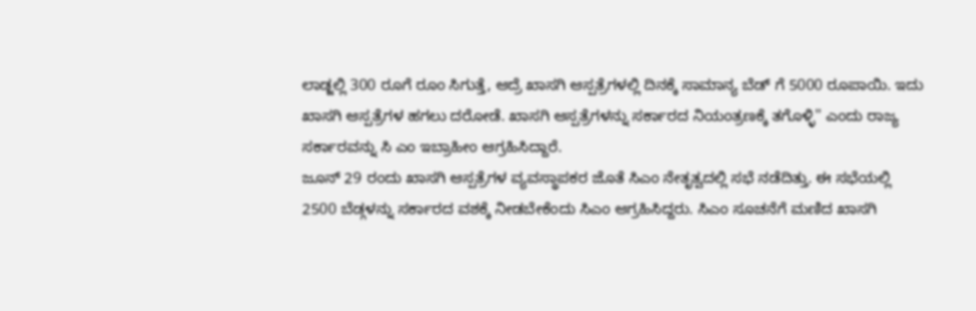ಲಾಡ್ಜಲ್ಲಿ 300 ರೂಗೆ ರೂಂ ಸಿಗುತ್ತೆ, ಆದ್ರೆ ಖಾಸಗಿ ಆಸ್ಪತ್ರೆಗಳಲ್ಲಿ ದಿನಕ್ಕೆ ಸಾಮಾನ್ಯ ಬೆಡ್ ಗೆ 5000 ರೂಪಾಯಿ. ಇದು ಖಾಸಗಿ ಆಸ್ಪತ್ರೆಗಳ ಹಗಲು ದರೋಡೆ. ಖಾಸಗಿ ಆಸ್ಪತ್ರೆಗಳನ್ನು ಸರ್ಕಾರದ ನಿಯಂತ್ರಣಕ್ಕೆ ತಗೊಳ್ಳಿ'' ಎಂದು ರಾಜ್ಯ ಸರ್ಕಾರವನ್ನು ಸಿ ಎಂ ಇಬ್ರಾಹೀಂ ಆಗ್ರಹಿಸಿದ್ದಾರೆ.
ಜೂನ್ 29 ರಂದು ಖಾಸಗಿ ಆಸ್ಪತ್ರೆಗಳ ವ್ಯವಸ್ಥಾಪಕರ ಜೊತೆ ಸಿಎಂ ನೇತೃತ್ವದಲ್ಲಿ ಸಭೆ ನಡೆದಿತ್ತು. ಈ ಸಭೆಯಲ್ಲಿ 2500 ಬೆಡ್ಗಳನ್ನು ಸರ್ಕಾರದ ವಶಕ್ಕೆ ನೀಡಬೇಕೆಂದು ಸಿಎಂ ಆಗ್ರಹಿಸಿದ್ದರು. ಸಿಎಂ ಸೂಚನೆಗೆ ಮಣಿದ ಖಾಸಗಿ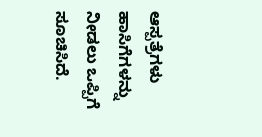ಆಸ್ಪತ್ರೆಗಳು ಹಾಸಿಗೆಗಳನ್ನು ನೀಡಲು ಒಪ್ಪಿಗೆ ಸೂಚಿಸಿದೆ.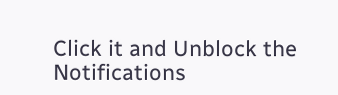Click it and Unblock the Notifications